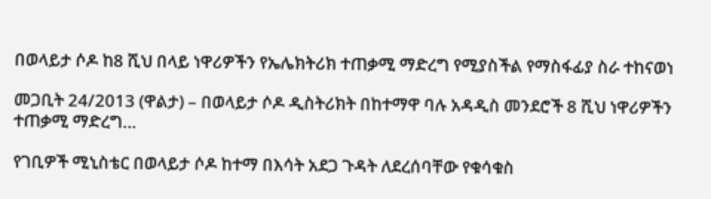በወላይታ ሶዶ ከ8 ሺህ በላይ ነዋሪዎችን የኤሌክትሪክ ተጠቃሚ ማድረግ የሚያስችል የማስፋፊያ ስራ ተከናወነ

መጋቢት 24/2013 (ዋልታ) – በወላይታ ሶዶ ዲስትሪክት በከተማዋ ባሉ አዳዲስ መንደሮች 8 ሺህ ነዋሪዎችን ተጠቃሚ ማድረግ…

የገቢዎች ሚኒስቴር በወላይታ ሶዶ ከተማ በእሳት አደጋ ጉዳት ለደረሰባቸው የቁሳቁስ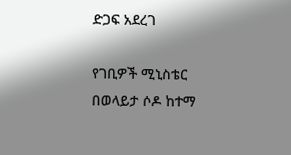ድጋፍ አደረገ

የገቢዎች ሚኒስቴር በወላይታ ሶዶ ከተማ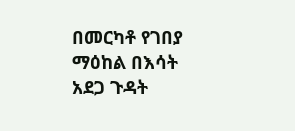በመርካቶ የገበያ ማዕከል በእሳት አደጋ ጉዳት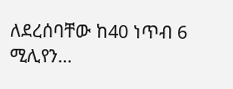ለደረሰባቸው ከ40 ነጥብ 6 ሚሊየን…